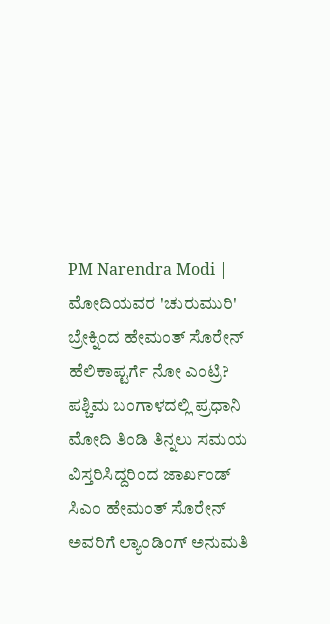PM Narendra Modi | ಮೋದಿಯವರ 'ಚುರುಮುರಿ' ಬ್ರೇಕ್ನಿಂದ ಹೇಮಂತ್ ಸೊರೇನ್ ಹೆಲಿಕಾಪ್ಟರ್ಗೆ ನೋ ಎಂಟ್ರಿ?
ಪಶ್ಚಿಮ ಬಂಗಾಳದಲ್ಲಿ ಪ್ರಧಾನಿ ಮೋದಿ ತಿಂಡಿ ತಿನ್ನಲು ಸಮಯ ವಿಸ್ತರಿಸಿದ್ದರಿಂದ ಜಾರ್ಖಂಡ್ ಸಿಎಂ ಹೇಮಂತ್ ಸೊರೇನ್ ಅವರಿಗೆ ಲ್ಯಾಂಡಿಂಗ್ ಅನುಮತಿ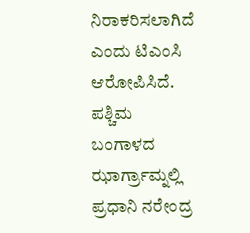ನಿರಾಕರಿಸಲಾಗಿದೆ ಎಂದು ಟಿಎಂಸಿ ಆರೋಪಿಸಿದೆ.
ಪಶ್ಚಿಮ ಬಂಗಾಳದ ಝಾರ್ಗ್ರಾಮ್ನಲ್ಲಿ ಪ್ರಧಾನಿ ನರೇಂದ್ರ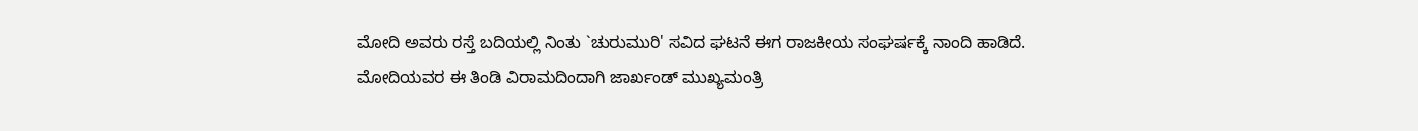ಮೋದಿ ಅವರು ರಸ್ತೆ ಬದಿಯಲ್ಲಿ ನಿಂತು `ಚುರುಮುರಿ' ಸವಿದ ಘಟನೆ ಈಗ ರಾಜಕೀಯ ಸಂಘರ್ಷಕ್ಕೆ ನಾಂದಿ ಹಾಡಿದೆ. ಮೋದಿಯವರ ಈ ತಿಂಡಿ ವಿರಾಮದಿಂದಾಗಿ ಜಾರ್ಖಂಡ್ ಮುಖ್ಯಮಂತ್ರಿ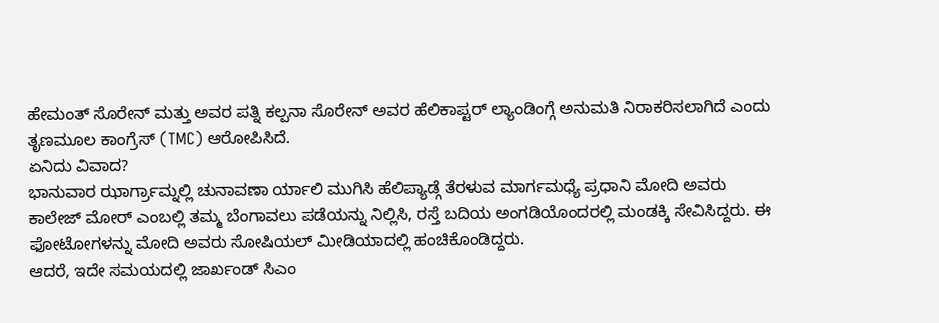ಹೇಮಂತ್ ಸೊರೇನ್ ಮತ್ತು ಅವರ ಪತ್ನಿ ಕಲ್ಪನಾ ಸೊರೇನ್ ಅವರ ಹೆಲಿಕಾಪ್ಟರ್ ಲ್ಯಾಂಡಿಂಗ್ಗೆ ಅನುಮತಿ ನಿರಾಕರಿಸಲಾಗಿದೆ ಎಂದು ತೃಣಮೂಲ ಕಾಂಗ್ರೆಸ್ (TMC) ಆರೋಪಿಸಿದೆ.
ಏನಿದು ವಿವಾದ?
ಭಾನುವಾರ ಝಾರ್ಗ್ರಾಮ್ನಲ್ಲಿ ಚುನಾವಣಾ ರ್ಯಾಲಿ ಮುಗಿಸಿ ಹೆಲಿಪ್ಯಾಡ್ಗೆ ತೆರಳುವ ಮಾರ್ಗಮಧ್ಯೆ ಪ್ರಧಾನಿ ಮೋದಿ ಅವರು ಕಾಲೇಜ್ ಮೋರ್ ಎಂಬಲ್ಲಿ ತಮ್ಮ ಬೆಂಗಾವಲು ಪಡೆಯನ್ನು ನಿಲ್ಲಿಸಿ, ರಸ್ತೆ ಬದಿಯ ಅಂಗಡಿಯೊಂದರಲ್ಲಿ ಮಂಡಕ್ಕಿ ಸೇವಿಸಿದ್ದರು. ಈ ಫೋಟೋಗಳನ್ನು ಮೋದಿ ಅವರು ಸೋಷಿಯಲ್ ಮೀಡಿಯಾದಲ್ಲಿ ಹಂಚಿಕೊಂಡಿದ್ದರು.
ಆದರೆ, ಇದೇ ಸಮಯದಲ್ಲಿ ಜಾರ್ಖಂಡ್ ಸಿಎಂ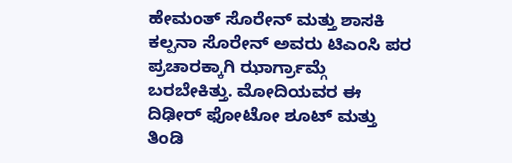ಹೇಮಂತ್ ಸೊರೇನ್ ಮತ್ತು ಶಾಸಕಿ ಕಲ್ಪನಾ ಸೊರೇನ್ ಅವರು ಟಿಎಂಸಿ ಪರ ಪ್ರಚಾರಕ್ಕಾಗಿ ಝಾರ್ಗ್ರಾಮ್ಗೆ ಬರಬೇಕಿತ್ತು. ಮೋದಿಯವರ ಈ ದಿಢೀರ್ ಫೋಟೋ ಶೂಟ್ ಮತ್ತು ತಿಂಡಿ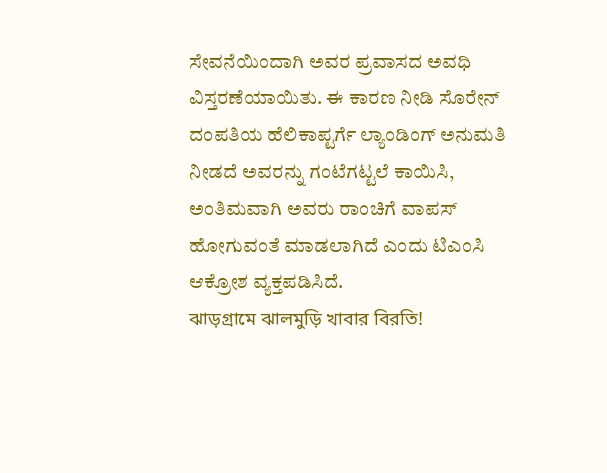ಸೇವನೆಯಿಂದಾಗಿ ಅವರ ಪ್ರವಾಸದ ಅವಧಿ ವಿಸ್ತರಣೆಯಾಯಿತು. ಈ ಕಾರಣ ನೀಡಿ ಸೊರೇನ್ ದಂಪತಿಯ ಹೆಲಿಕಾಪ್ಟರ್ಗೆ ಲ್ಯಾಂಡಿಂಗ್ ಅನುಮತಿ ನೀಡದೆ ಅವರನ್ನು ಗಂಟೆಗಟ್ಟಲೆ ಕಾಯಿಸಿ, ಅಂತಿಮವಾಗಿ ಅವರು ರಾಂಚಿಗೆ ವಾಪಸ್ ಹೋಗುವಂತೆ ಮಾಡಲಾಗಿದೆ ಎಂದು ಟಿಎಂಸಿ ಆಕ್ರೋಶ ವ್ಯಕ್ತಪಡಿಸಿದೆ.
ঝাড়গ্রামে ঝালমুড়ি খাবার বিরতি!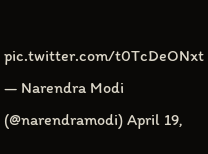pic.twitter.com/t0TcDeONxt
— Narendra Modi (@narendramodi) April 19,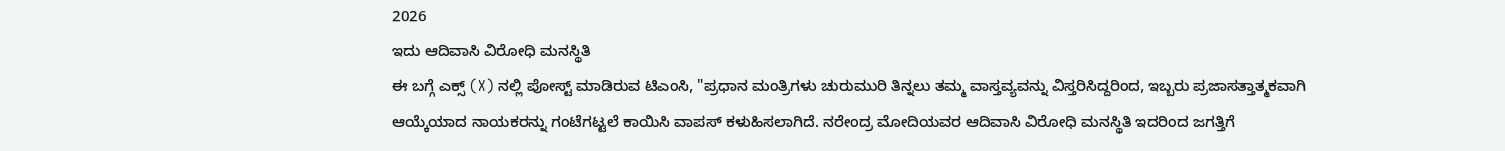2026
ಇದು ಆದಿವಾಸಿ ವಿರೋಧಿ ಮನಸ್ಥಿತಿ
ಈ ಬಗ್ಗೆ ಎಕ್ಸ್ (X) ನಲ್ಲಿ ಪೋಸ್ಟ್ ಮಾಡಿರುವ ಟಿಎಂಸಿ, "ಪ್ರಧಾನ ಮಂತ್ರಿಗಳು ಚುರುಮುರಿ ತಿನ್ನಲು ತಮ್ಮ ವಾಸ್ತವ್ಯವನ್ನು ವಿಸ್ತರಿಸಿದ್ದರಿಂದ, ಇಬ್ಬರು ಪ್ರಜಾಸತ್ತಾತ್ಮಕವಾಗಿ ಆಯ್ಕೆಯಾದ ನಾಯಕರನ್ನು ಗಂಟೆಗಟ್ಟಲೆ ಕಾಯಿಸಿ ವಾಪಸ್ ಕಳುಹಿಸಲಾಗಿದೆ. ನರೇಂದ್ರ ಮೋದಿಯವರ ಆದಿವಾಸಿ ವಿರೋಧಿ ಮನಸ್ಥಿತಿ ಇದರಿಂದ ಜಗತ್ತಿಗೆ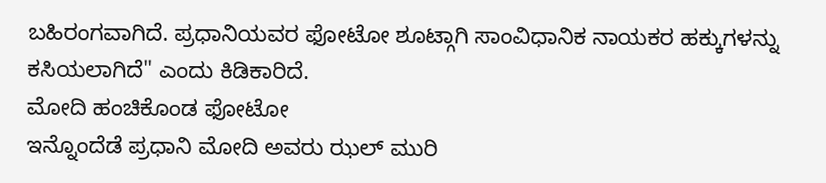ಬಹಿರಂಗವಾಗಿದೆ. ಪ್ರಧಾನಿಯವರ ಫೋಟೋ ಶೂಟ್ಗಾಗಿ ಸಾಂವಿಧಾನಿಕ ನಾಯಕರ ಹಕ್ಕುಗಳನ್ನು ಕಸಿಯಲಾಗಿದೆ" ಎಂದು ಕಿಡಿಕಾರಿದೆ.
ಮೋದಿ ಹಂಚಿಕೊಂಡ ಫೋಟೋ
ಇನ್ನೊಂದೆಡೆ ಪ್ರಧಾನಿ ಮೋದಿ ಅವರು ಝಲ್ ಮುರಿ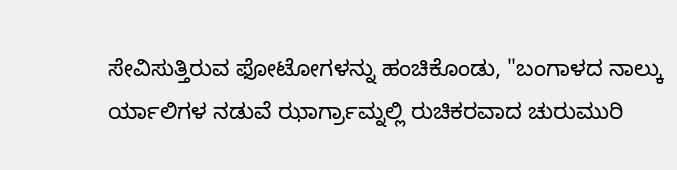ಸೇವಿಸುತ್ತಿರುವ ಫೋಟೋಗಳನ್ನು ಹಂಚಿಕೊಂಡು, "ಬಂಗಾಳದ ನಾಲ್ಕು ರ್ಯಾಲಿಗಳ ನಡುವೆ ಝಾರ್ಗ್ರಾಮ್ನಲ್ಲಿ ರುಚಿಕರವಾದ ಚುರುಮುರಿ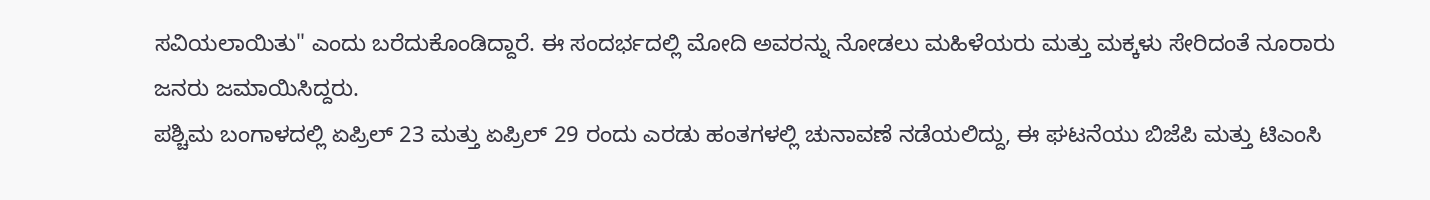ಸವಿಯಲಾಯಿತು" ಎಂದು ಬರೆದುಕೊಂಡಿದ್ದಾರೆ. ಈ ಸಂದರ್ಭದಲ್ಲಿ ಮೋದಿ ಅವರನ್ನು ನೋಡಲು ಮಹಿಳೆಯರು ಮತ್ತು ಮಕ್ಕಳು ಸೇರಿದಂತೆ ನೂರಾರು ಜನರು ಜಮಾಯಿಸಿದ್ದರು.
ಪಶ್ಚಿಮ ಬಂಗಾಳದಲ್ಲಿ ಏಪ್ರಿಲ್ 23 ಮತ್ತು ಏಪ್ರಿಲ್ 29 ರಂದು ಎರಡು ಹಂತಗಳಲ್ಲಿ ಚುನಾವಣೆ ನಡೆಯಲಿದ್ದು, ಈ ಘಟನೆಯು ಬಿಜೆಪಿ ಮತ್ತು ಟಿಎಂಸಿ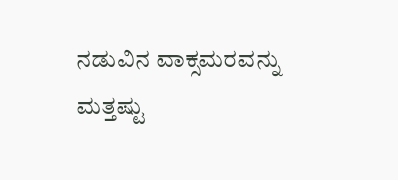ನಡುವಿನ ವಾಕ್ಸಮರವನ್ನು ಮತ್ತಷ್ಟು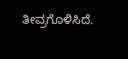ತೀವ್ರಗೊಳಿಸಿದೆ.